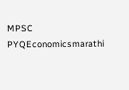MPSC PYQEconomicsmarathi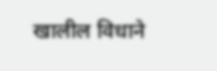खालील विधाने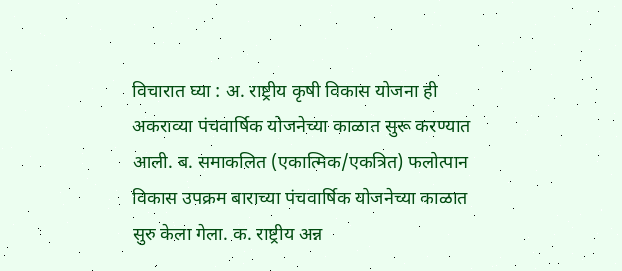विचारात घ्या : अ. राष्ट्रीय कृषी विकास योजना ही अकराव्या पंचवार्षिक योजनेच्या काळात सुरू करण्यात आली. ब. समाकलित (एकात्मिक/एकत्रित) फलोत्पान विकास उपक्रम बाराच्या पंचवार्षिक योजनेच्या काळात सुरु केला गेला. क. राष्ट्रीय अन्न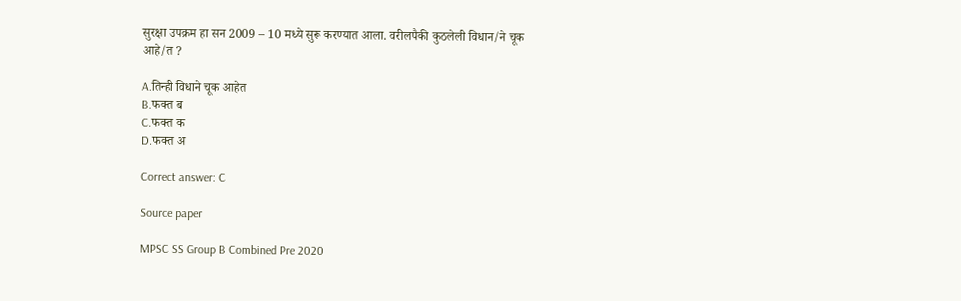सुरक्षा उपक्रम हा सन 2009 – 10 मध्ये सुरू करण्यात आला. वरीलपैकी कुठलेली विधान/ने चूक आहे/त ?

A.तिन्ही विधाने चूक आहेत
B.फक्त ब
C.फक्त क
D.फक्त अ

Correct answer: C

Source paper

MPSC SS Group B Combined Pre 2020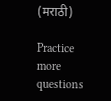(मराठी)

Practice more questions